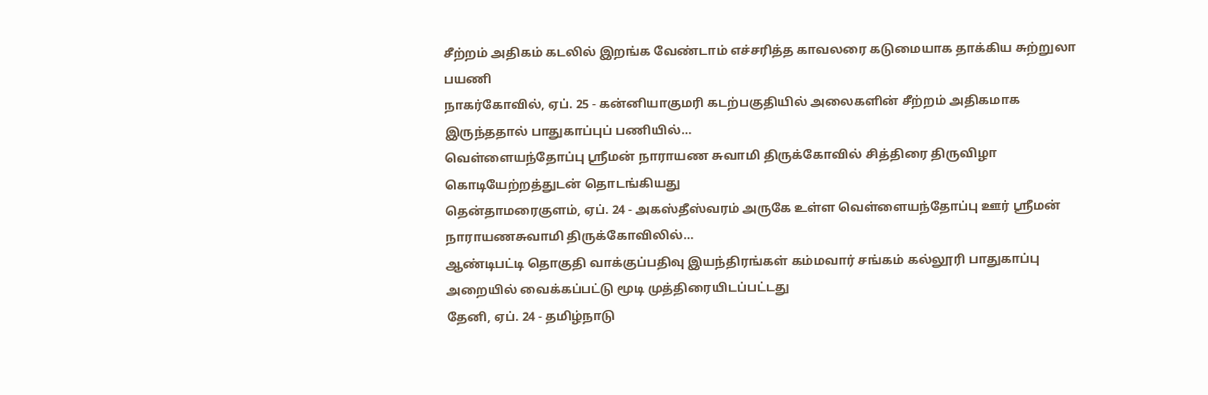சீற்றம் அதிகம் கடலில் இறங்க வேண்டாம் எச்சரித்த காவலரை கடுமையாக தாக்கிய சுற்றுலா பயணி
நாகர்கோவில், ஏப். 25 - கன்னியாகுமரி கடற்பகுதியில் அலைகளின் சீற்றம் அதிகமாக இருந்ததால் பாதுகாப்புப் பணியில்…
வெள்ளையந்தோப்பு ஸ்ரீமன் நாராயண சுவாமி திருக்கோவில் சித்திரை திருவிழா கொடியேற்றத்துடன் தொடங்கியது
தென்தாமரைகுளம், ஏப். 24 - அகஸ்தீஸ்வரம் அருகே உள்ள வெள்ளையந்தோப்பு ஊர் ஸ்ரீமன் நாராயணசுவாமி திருக்கோவிலில்…
ஆண்டிபட்டி தொகுதி வாக்குப்பதிவு இயந்திரங்கள் கம்மவார் சங்கம் கல்லூரி பாதுகாப்பு அறையில் வைக்கப்பட்டு மூடி முத்திரையிடப்பட்டது
தேனி, ஏப். 24 - தமிழ்நாடு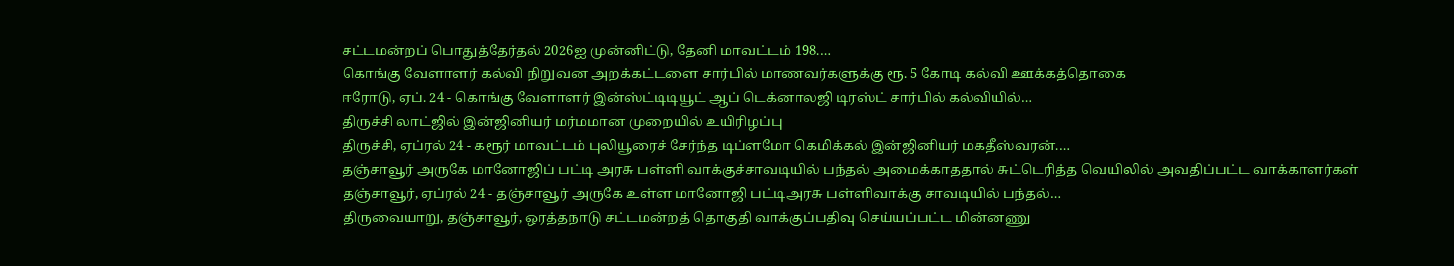சட்டமன்றப் பொதுத்தேர்தல் 2026ஐ முன்னிட்டு, தேனி மாவட்டம் 198.…
கொங்கு வேளாளர் கல்வி நிறுவன அறக்கட்டளை சார்பில் மாணவர்களுக்கு ரூ. 5 கோடி கல்வி ஊக்கத்தொகை
ஈரோடு, ஏப். 24 - கொங்கு வேளாளர் இன்ஸ்ட்டிடியூட் ஆப் டெக்னாலஜி டிரஸ்ட் சார்பில் கல்வியில்…
திருச்சி லாட்ஜில் இன்ஜினியர் மர்மமான முறையில் உயிரிழப்பு
திருச்சி, ஏப்ரல் 24 - கரூர் மாவட்டம் புலியூரைச் சேர்ந்த டிப்ளமோ கெமிக்கல் இன்ஜினியர் மகதீஸ்வரன்.…
தஞ்சாவூர் அருகே மானோஜிப் பட்டி அரசு பள்ளி வாக்குச்சாவடியில் பந்தல் அமைக்காததால் சுட்டெரித்த வெயிலில் அவதிப்பட்ட வாக்காளர்கள்
தஞ்சாவூர், ஏப்ரல் 24 - தஞ்சாவூர் அருகே உள்ள மானோஜி பட்டிஅரசு பள்ளிவாக்கு சாவடியில் பந்தல்…
திருவையாறு, தஞ்சாவூர், ஒரத்தநாடு சட்டமன்றத் தொகுதி வாக்குப்பதிவு செய்யப்பட்ட மின்னணு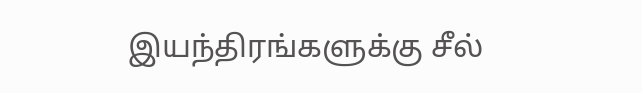இயந்திரங்களுக்கு சீல்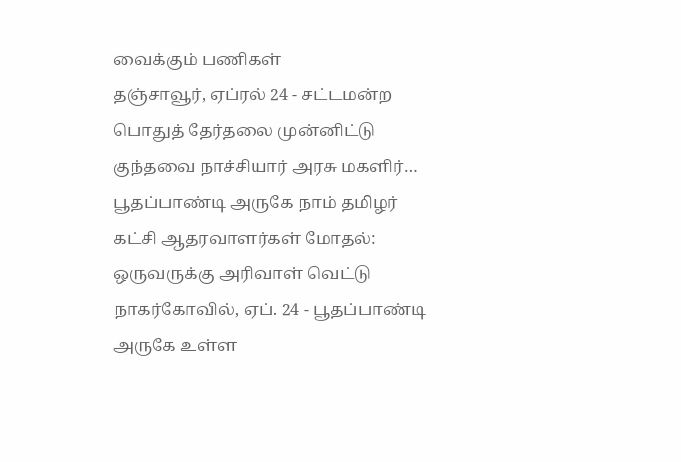வைக்கும் பணிகள்
தஞ்சாவூர், ஏப்ரல் 24 - சட்டமன்ற பொதுத் தேர்தலை முன்னிட்டு குந்தவை நாச்சியார் அரசு மகளிர்…
பூதப்பாண்டி அருகே நாம் தமிழர் கட்சி ஆதரவாளர்கள் மோதல்: ஒருவருக்கு அரிவாள் வெட்டு
நாகர்கோவில், ஏப். 24 - பூதப்பாண்டி அருகே உள்ள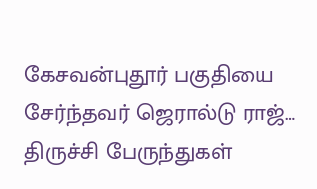கேசவன்புதூர் பகுதியை சேர்ந்தவர் ஜெரால்டு ராஜ்…
திருச்சி பேருந்துகள்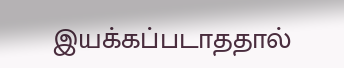இயக்கப்படாததால்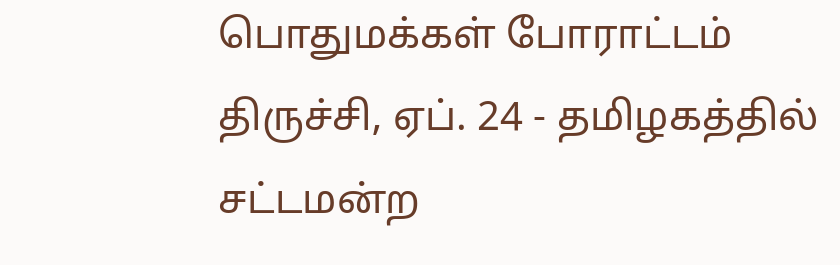பொதுமக்கள் போராட்டம்
திருச்சி, ஏப். 24 - தமிழகத்தில் சட்டமன்ற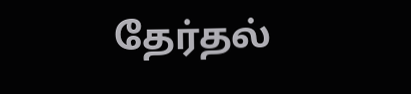தேர்தல்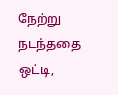நேற்று நடந்ததை ஒட்டி,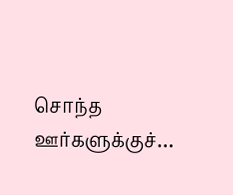சொந்த ஊர்களுக்குச்…